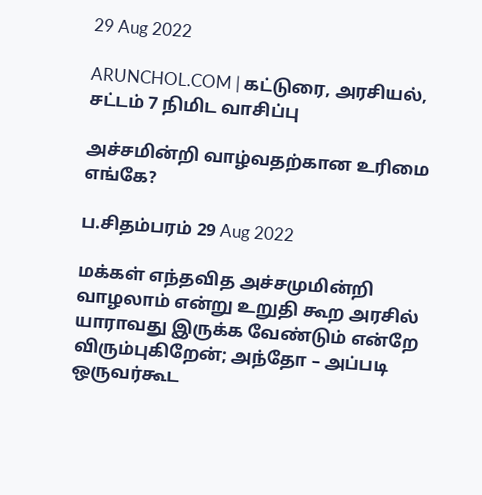29 Aug 2022

ARUNCHOL.COM | கட்டுரை, அரசியல், சட்டம் 7 நிமிட வாசிப்பு

அச்சமின்றி வாழ்வதற்கான உரிமை எங்கே?

ப.சிதம்பரம் 29 Aug 2022

மக்கள் எந்தவித அச்சமுமின்றி வாழலாம் என்று உறுதி கூற அரசில் யாராவது இருக்க வேண்டும் என்றே விரும்புகிறேன்; அந்தோ – அப்படி ஒருவர்கூட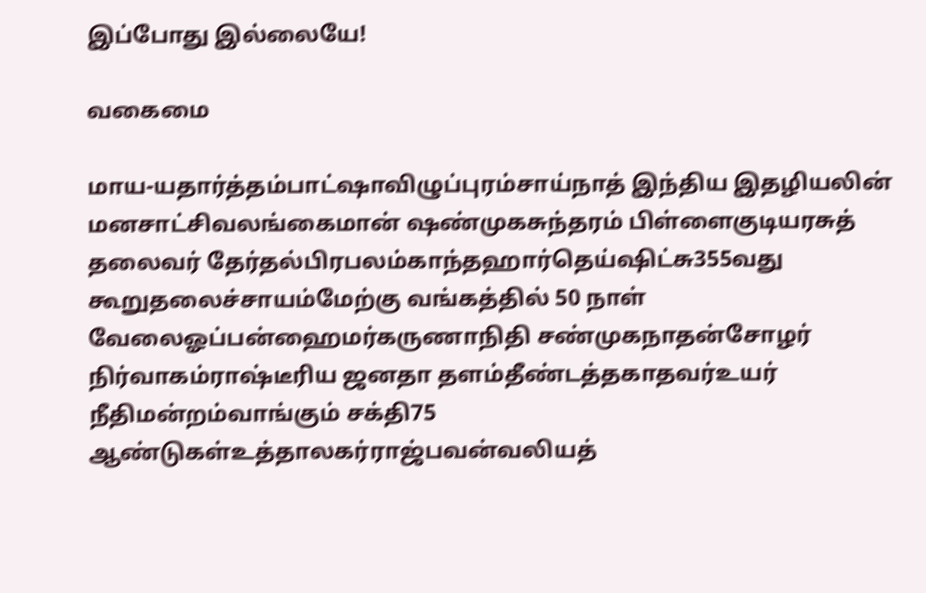இப்போது இல்லையே!

வகைமை

மாய-யதார்த்தம்பாட்ஷாவிழுப்புரம்சாய்நாத் இந்திய இதழியலின் மனசாட்சிவலங்கைமான் ஷண்முகசுந்தரம் பிள்ளைகுடியரசுத் தலைவர் தேர்தல்பிரபலம்காந்தஹார்தெய்ஷிட்சு355வது கூறுதலைச்சாயம்மேற்கு வங்கத்தில் 50 நாள் வேலைஓப்பன்ஹைமர்கருணாநிதி சண்முகநாதன்சோழர் நிர்வாகம்ராஷ்டீரிய ஜனதா தளம்தீண்டத்தகாதவர்உயர் நீதிமன்றம்வாங்கும் சக்தி75 ஆண்டுகள்உத்தாலகர்ராஜ்பவன்வலியத்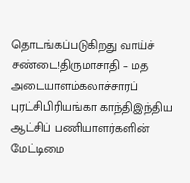தொடங்கப்படுகிறது வாய்ச் சண்டை!திருமாசாதி – மத அடையாளம்கலாச்சாரப் புரட்சிபிரியங்கா காந்திஇந்திய ஆட்சிப் பணியாளர்களின் மேட்டிமை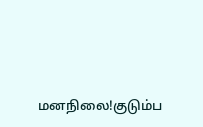மனநிலை!குடும்ப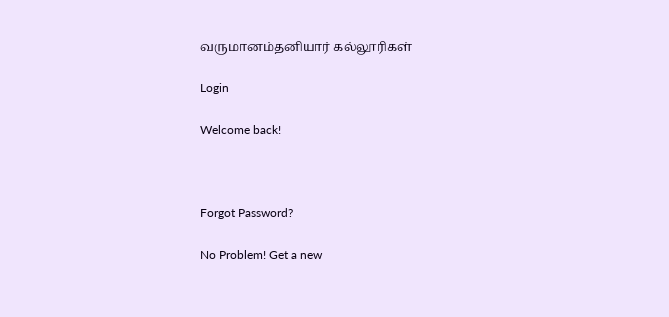வருமானம்தனியார் கல்லூரிகள்

Login

Welcome back!



Forgot Password?

No Problem! Get a new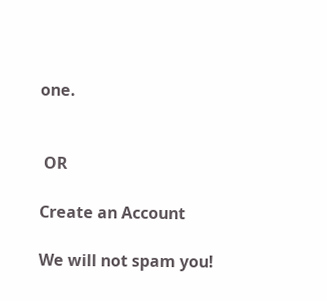one.


 OR

Create an Account

We will not spam you!